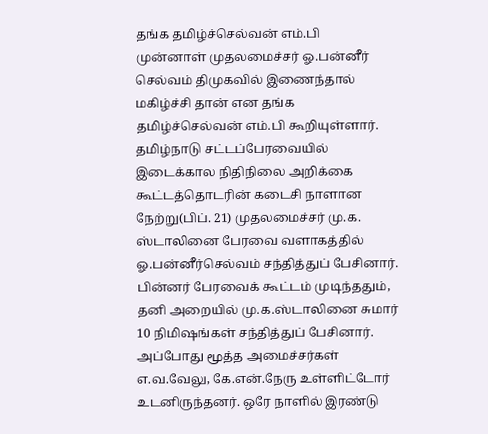தங்க தமிழ்ச்செல்வன் எம்.பி
முன்னாள் முதலமைச்சர் ஓ.பன்னீர் செல்வம் திமுகவில் இணைந்தால் மகிழ்ச்சி தான் என தங்க தமிழ்ச்செல்வன் எம்.பி கூறியுள்ளார்.
தமிழ்நாடு சட்டப்பேரவையில் இடைக்கால நிதிநிலை அறிக்கை கூட்டத்தொடரின் கடைசி நாளான நேற்று(பிப். 21) முதலமைச்சர் மு.க. ஸ்டாலினை பேரவை வளாகத்தில் ஓ.பன்னீர்செல்வம் சந்தித்துப் பேசினார். பின்னர் பேரவைக் கூட்டம் முடிந்ததும், தனி அறையில் மு.க.ஸ்டாலினை சுமார் 10 நிமிஷங்கள் சந்தித்துப் பேசினார். அப்போது மூத்த அமைச்சர்கள் எ.வ.வேலு, கே.என்.நேரு உள்ளிட்டோர் உடனிருந்தனர். ஒரே நாளில் இரண்டு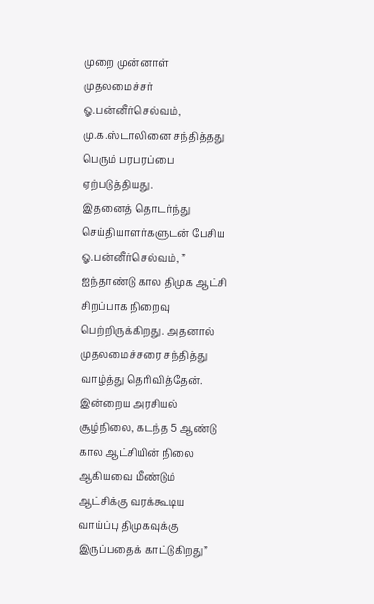முறை முன்னாள் முதலமைச்சர் ஓ.பன்னீர்செல்வம், மு.க.ஸ்டாலினை சந்தித்தது பெரும் பரபரப்பை ஏற்படுத்தியது.
இதனைத் தொடர்ந்து செய்தியாளர்களுடன் பேசிய ஓ.பன்னீர்செல்வம், ” ஐந்தாண்டு கால திமுக ஆட்சி சிறப்பாக நிறைவு பெற்றிருக்கிறது. அதனால் முதலமைச்சரை சந்தித்து வாழ்த்து தெரிவித்தேன். இன்றைய அரசியல் சூழ்நிலை, கடந்த 5 ஆண்டு கால ஆட்சியின் நிலை ஆகியவை மீண்டும் ஆட்சிக்கு வரக்கூடிய வாய்ப்பு திமுகவுக்கு இருப்பதைக் காட்டுகிறது”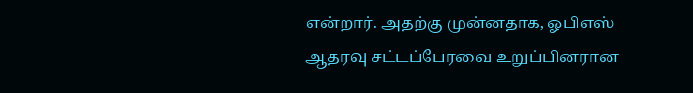என்றார். அதற்கு முன்னதாக, ஓபிஎஸ் ஆதரவு சட்டப்பேரவை உறுப்பினரான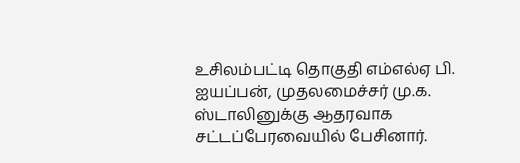உசிலம்பட்டி தொகுதி எம்எல்ஏ பி. ஐயப்பன், முதலமைச்சர் மு.க. ஸ்டாலினுக்கு ஆதரவாக சட்டப்பேரவையில் பேசினார்.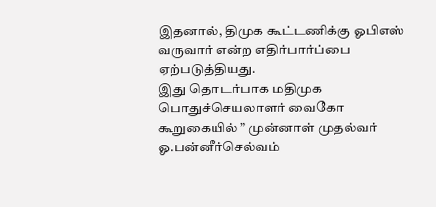இதனால், திமுக கூட்டணிக்கு ஓபிஎஸ் வருவார் என்ற எதிர்பார்ப்பை ஏற்படுத்தியது.
இது தொடர்பாக மதிமுக பொதுச்செயலாளர் வைகோ கூறுகையில் ” முன்னாள் முதல்வர் ஓ.பன்னீர்செல்வம்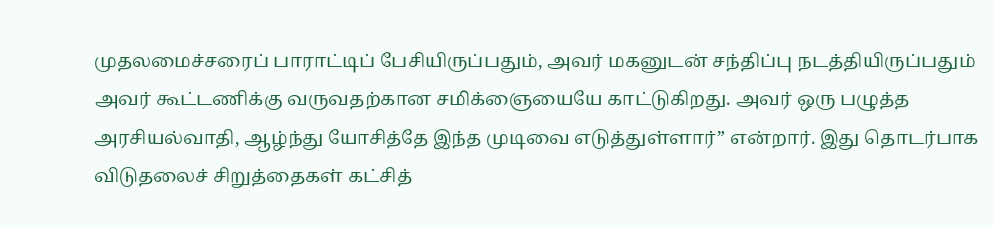முதலமைச்சரைப் பாராட்டிப் பேசியிருப்பதும், அவர் மகனுடன் சந்திப்பு நடத்தியிருப்பதும் அவர் கூட்டணிக்கு வருவதற்கான சமிக்ஞையையே காட்டுகிறது. அவர் ஒரு பழுத்த அரசியல்வாதி, ஆழ்ந்து யோசித்தே இந்த முடிவை எடுத்துள்ளார்” என்றார். இது தொடர்பாக விடுதலைச் சிறுத்தைகள் கட்சித்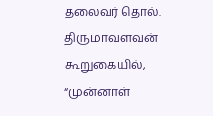தலைவர் தொல். திருமாவளவன் கூறுகையில், “முன்னாள்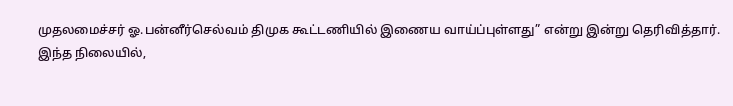முதலமைச்சர் ஓ.பன்னீர்செல்வம் திமுக கூட்டணியில் இணைய வாய்ப்புள்ளது” என்று இன்று தெரிவித்தார்.
இந்த நிலையில்,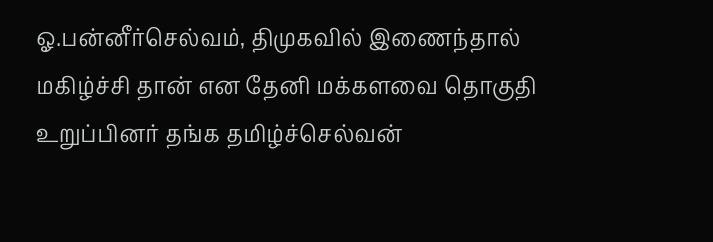ஓ.பன்னீர்செல்வம், திமுகவில் இணைந்தால் மகிழ்ச்சி தான் என தேனி மக்களவை தொகுதி உறுப்பினர் தங்க தமிழ்ச்செல்வன்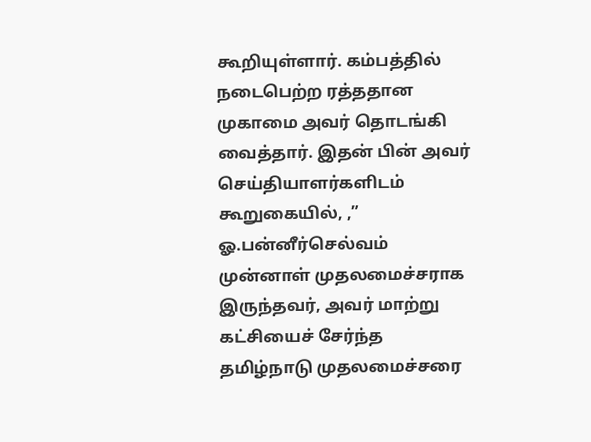கூறியுள்ளார். கம்பத்தில் நடைபெற்ற ரத்ததான முகாமை அவர் தொடங்கி வைத்தார். இதன் பின் அவர் செய்தியாளர்களிடம் கூறுகையில், ,” ஓ.பன்னீர்செல்வம் முன்னாள் முதலமைச்சராக இருந்தவர், அவர் மாற்று கட்சியைச் சேர்ந்த தமிழ்நாடு முதலமைச்சரை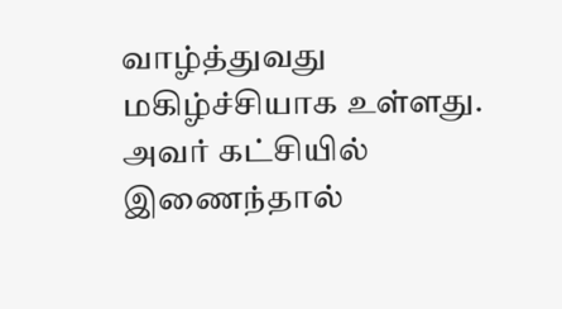வாழ்த்துவது மகிழ்ச்சியாக உள்ளது. அவர் கட்சியில் இணைந்தால்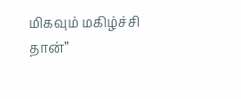மிகவும் மகிழ்ச்சி தான்”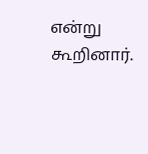என்று கூறினார்.